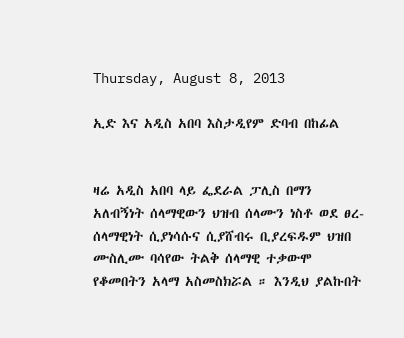Thursday, August 8, 2013

ኢድ እና አዲስ አበባ እስታዲየም ድባብ በከፊል


ዛሬ አዲስ አበባ ላይ ፌደራል ፓሊስ በማን አለብኝነት ሰላማዊውን ህዝብ ሰላሙን ነስቶ ወደ ፀረ-ሰላማዊነት ሲያነሳሱና ሲያሸብሩ ቢያረፍዱም ህዝበ ሙስሊሙ ባሳየው ትልቅ ሰላማዊ ተቃውሞ የቆመበትን አላማ አስመስክሯል ። እንዲህ ያልኩበት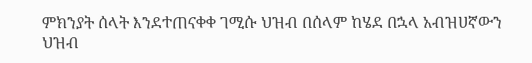ምክንያት ሰላት እንደተጠናቀቀ ገሚሱ ህዝብ በሰላም ከሄደ በኋላ አብዝሀኛውን ህዝብ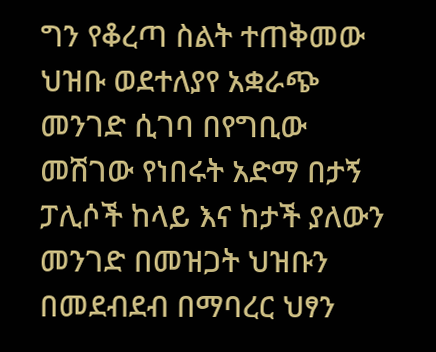ግን የቆረጣ ስልት ተጠቅመው ህዝቡ ወደተለያየ አቋራጭ መንገድ ሲገባ በየግቢው መሽገው የነበሩት አድማ በታኝ ፓሊሶች ከላይ እና ከታች ያለውን መንገድ በመዝጋት ህዝቡን በመደብደብ በማባረር ህፃን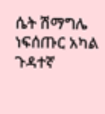ሴት ሽማግሌ ነፍሰጡር አካል ጉዳተኛ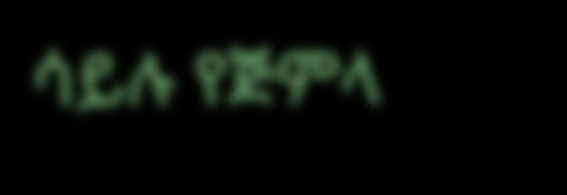ሳይሉ የጅምላ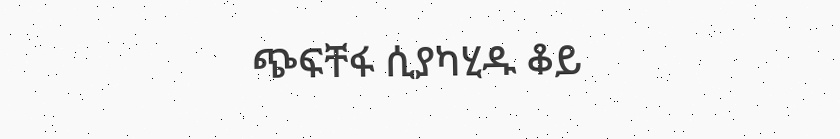ጭፍቸፋ ሲያካሂዱ ቆይ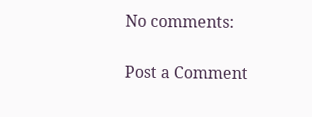No comments:

Post a Comment